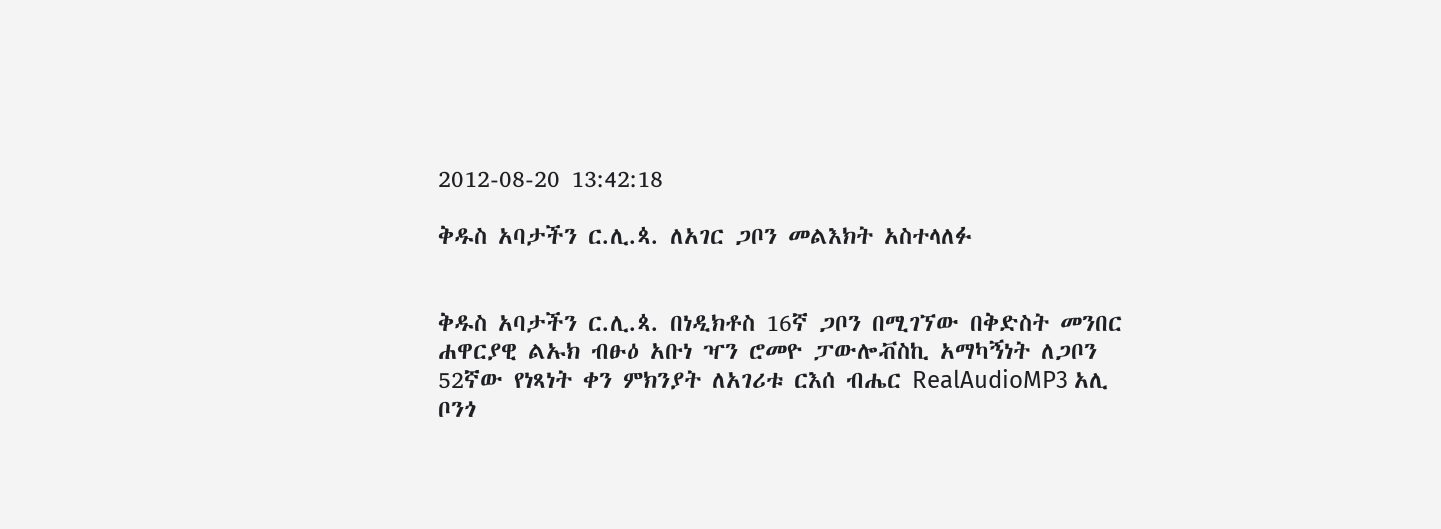2012-08-20 13:42:18

ቅዱስ አባታችን ር.ሊ.ጳ. ለአገር ጋቦን መልእክት አስተላለፉ


ቅዱስ አባታችን ር.ሊ.ጳ. በነዲክቶስ 16ኛ ጋቦን በሚገኘው በቅድስት መንበር ሐዋርያዊ ልኡክ ብፁዕ አቡነ ዣን ሮመዮ ፓውሎቭስኪ አማካኝነት ለጋቦን 52ኛው የነጻነት ቀን ምክንያት ለአገሪቱ ርእሰ ብሔር RealAudioMP3 አሊ ቦንጎ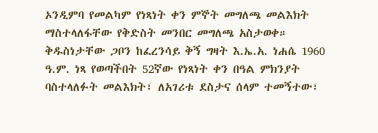ኦንዲምባ የመልካም የነጻነት ቀን ምኞት መግለጫ መልእክት ማስተላለፋቸው የቅድስት መንበር መግለጫ አስታወቀ።
ቅዱስነታቸው ጋቦን ከፈረንሳይ ቅኝ ግዛት እ.ኤ.አ. ነሐሴ 1960 ዓ.ም. ነጻ የወጣችበት 52ኛው የነጻነት ቀን በዓል ምክንያት ባስተላለፉት መልእክት፣ ለአገሪቱ ደስታና ሰላም ተመኝተው፣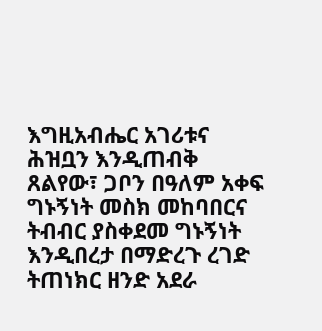እግዚአብሔር አገሪቱና ሕዝቧን እንዲጠብቅ ጸልየው፣ ጋቦን በዓለም አቀፍ ግኑኝነት መስክ መከባበርና ትብብር ያስቀደመ ግኑኝነት እንዲበረታ በማድረጉ ረገድ ትጠነክር ዘንድ አደራ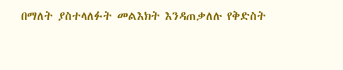በማለት ያስተላለፉት መልእክት እንዳጠቃለሉ የቅድስት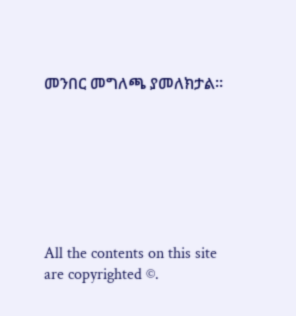መንበር መግለጫ ያመለክታል።







All the contents on this site are copyrighted ©.